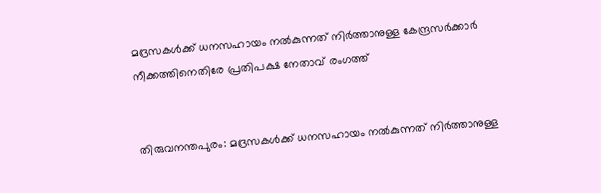മദ്രസകൾക്ക് ധനസഹായം നൽകുന്നത് നിർത്താനുള്ള കേന്ദ്രസർക്കാർ നീക്കത്തിനെതിരേ പ്രതിപക്ഷ നേതാവ് രംഗത്ത്


തിരുവനന്തപുരം: മദ്രസകൾക്ക് ധനസഹായം നൽകുന്നത് നിർത്താനുള്ള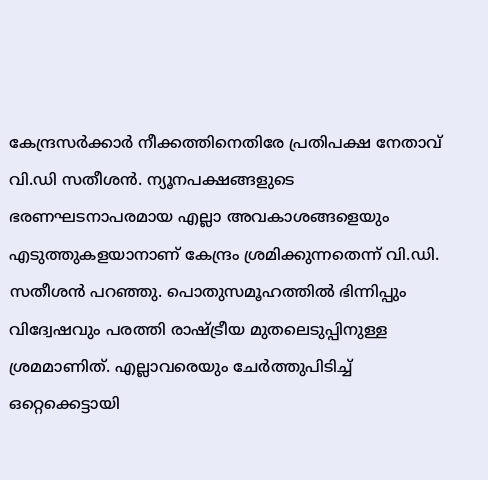കേന്ദ്രസർക്കാർ നീക്കത്തിനെതിരേ പ്രതിപക്ഷ നേതാവ് വി.ഡി സതീശൻ. ന്യൂനപക്ഷങ്ങളുടെ ഭരണഘടനാപരമായ എല്ലാ അവകാശങ്ങളെയും എടുത്തുകളയാനാണ് കേന്ദ്രം ശ്രമിക്കുന്നതെന്ന് വി.ഡി. സതീശൻ പറഞ്ഞു. പൊതുസമൂഹത്തിൽ ഭിന്നിപ്പും വിദ്വേഷവും പരത്തി രാഷ്ട്രീയ മുതലെടുപ്പിനുള്ള ശ്രമമാണിത്. എല്ലാവരെയും ചേർത്തുപിടിച്ച് ഒറ്റെക്കെട്ടായി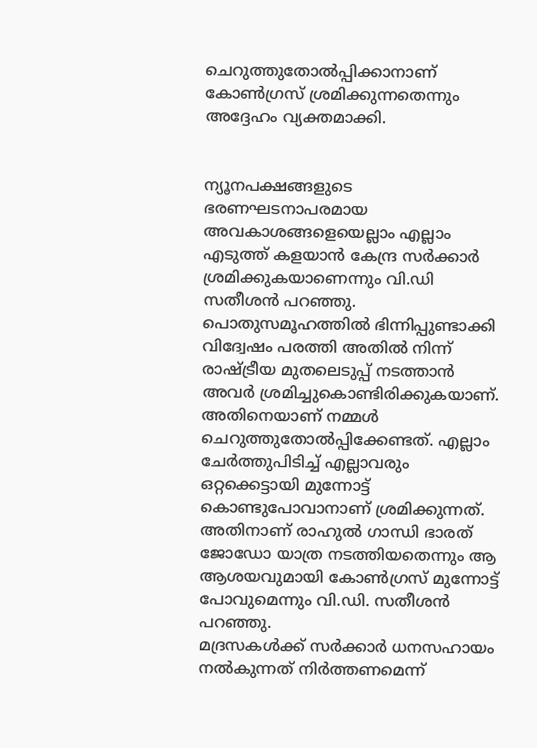ചെറുത്തുതോൽപ്പിക്കാനാണ് കോൺഗ്രസ് ശ്രമിക്കുന്നതെന്നും അദ്ദേഹം വ്യക്തമാക്കി.


ന്യൂനപക്ഷങ്ങളുടെ ഭരണഘടനാപരമായ അവകാശങ്ങളെയെല്ലാം എല്ലാം എടുത്ത് കളയാൻ കേന്ദ്ര സർക്കാർ ശ്രമിക്കുകയാണെന്നും വി.ഡി സതീശൻ പറഞ്ഞു. പൊതുസമൂഹത്തിൽ ഭിന്നിപ്പുണ്ടാക്കി വിദ്വേഷം പരത്തി അതിൽ നിന്ന് രാഷ്ട്രീയ മുതലെടുപ്പ് നടത്താൻ അവർ ശ്രമിച്ചുകൊണ്ടിരിക്കുകയാണ്. അതിനെയാണ് നമ്മൾ ചെറുത്തുതോൽപ്പിക്കേണ്ടത്. എല്ലാം ചേർത്തുപിടിച്ച് എല്ലാവരും ഒറ്റക്കെട്ടായി മുന്നോട്ട് കൊണ്ടുപോവാനാണ് ശ്രമിക്കുന്നത്. അതിനാണ് രാഹുൽ ഗാന്ധി ഭാരത് ജോഡോ യാത്ര നടത്തിയതെന്നും ആ ആശയവുമായി കോൺഗ്രസ് മുന്നോട്ട് പോവുമെന്നും വി.ഡി. സതീശൻ പറഞ്ഞു.
മദ്രസകൾക്ക് സർക്കാർ ധനസഹായം നൽകുന്നത് നിർത്തണമെന്ന്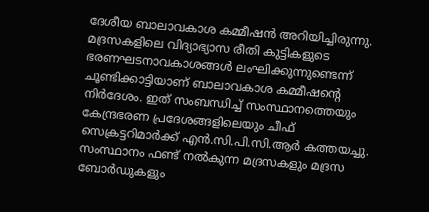ദേശീയ ബാലാവകാശ കമ്മീഷൻ അറിയിച്ചിരുന്നു. മദ്രസകളിലെ വിദ്യാഭ്യാസ രീതി കുട്ടികളുടെ ഭരണഘടനാവകാശങ്ങൾ ലംഘിക്കുന്നുണ്ടെന്ന് ചൂണ്ടിക്കാട്ടിയാണ് ബാലാവകാശ കമ്മീഷന്റെ നിർദേശം. ഇത് സംബന്ധിച്ച് സംസ്ഥാനത്തെയും കേന്ദ്രഭരണ പ്രദേശങ്ങളിലെയും ചീഫ് സെക്രട്ടറിമാർക്ക് എൻ.സി.പി.സി.ആർ കത്തയച്ചു. സംസ്ഥാനം ഫണ്ട് നൽകുന്ന മദ്രസകളും മദ്രസ ബോർഡുകളും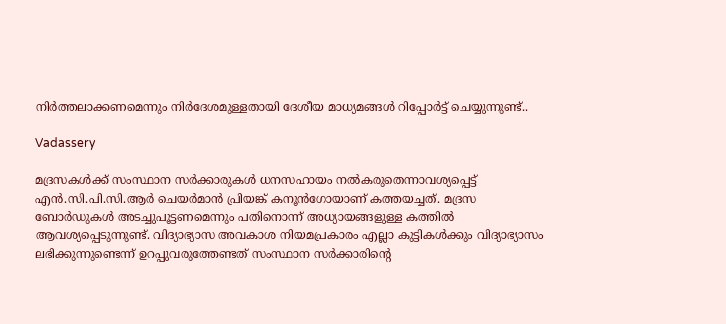നിർത്തലാക്കണമെന്നും നിർദേശമുള്ളതായി ദേശീയ മാധ്യമങ്ങൾ റിപ്പോർട്ട് ചെയ്യുന്നുണ്ട്..

Vadassery

മദ്രസകൾക്ക് സംസ്ഥാന സർക്കാരുകൾ ധനസഹായം നൽകരുതെന്നാവശ്യപ്പെട്ട് എൻ.സി.പി.സി.ആർ ചെയർമാൻ പ്രിയങ്ക് കനൂൻഗോയാണ് കത്തയച്ചത്. മദ്രസ ബോർഡുകൾ അടച്ചുപൂട്ടണമെന്നും പതിനൊന്ന് അധ്യായങ്ങളുള്ള കത്തിൽ ആവശ്യപ്പെടുന്നുണ്ട്. വിദ്യാഭ്യാസ അവകാശ നിയമപ്രകാരം എല്ലാ കുട്ടികൾക്കും വിദ്യാഭ്യാസം ലഭിക്കുന്നുണ്ടെന്ന് ഉറപ്പുവരുത്തേണ്ടത് സംസ്ഥാന സർക്കാരിന്റെ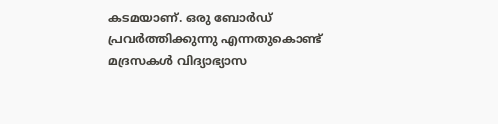കടമയാണ്‌. ഒരു ബോർഡ് പ്രവർത്തിക്കുന്നു എന്നതുകൊണ്ട് മദ്രസകൾ വിദ്യാഭ്യാസ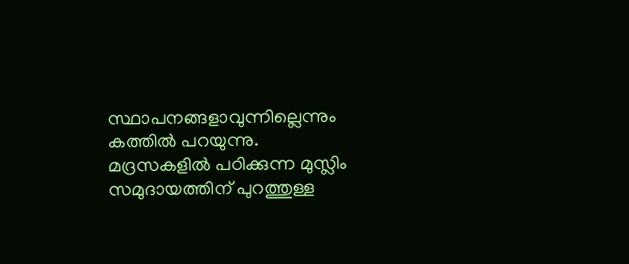സ്ഥാപനങ്ങളാവുന്നില്ലെന്നും കത്തിൽ പറയുന്നു.
മദ്രസകളിൽ പഠിക്കുന്ന മുസ്ലിം സമുദായത്തിന് പുറത്തുള്ള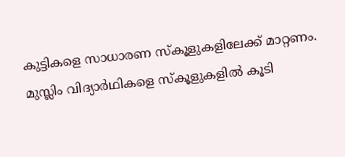കുട്ടികളെ സാധാരണ സ്‌കൂളുകളിലേക്ക് മാറ്റണം. മുസ്ലിം വിദ്യാർഥികളെ സ്‌കൂളുകളിൽ കൂടി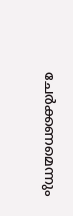ചേർക്കണമെന്നും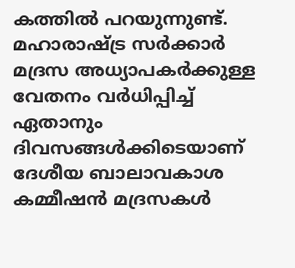കത്തിൽ പറയുന്നുണ്ട്. മഹാരാഷ്ട്ര സർക്കാർ മദ്രസ അധ്യാപകർക്കുള്ള വേതനം വർധിപ്പിച്ച് ഏതാനും ദിവസങ്ങൾക്കിടെയാണ് ദേശീയ ബാലാവകാശ കമ്മീഷൻ മദ്രസകൾ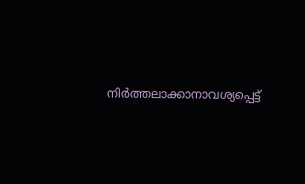നിർത്തലാക്കാനാവശ്യപ്പെട്ട്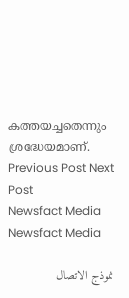കത്തയച്ചതെന്നും ശ്രദ്ധേയമാണ്.
Previous Post Next Post
Newsfact Media
Newsfact Media

نموذج الاتصال